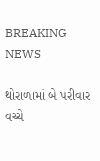BREAKING NEWS

થોરાળામાં બે પરીવાર વચ્ચે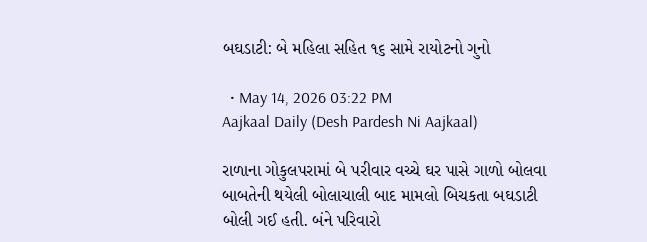બઘડાટી: બે મહિલા સહિત ૧૬ સામે રાયોટનો ગુનો

  • May 14, 2026 03:22 PM
Aajkaal Daily (Desh Pardesh Ni Aajkaal)

રાળાના ગોકુલપરામાં બે પરીવાર વચ્ચે ઘર પાસે ગાળો બોલવા બાબતેની થયેલી બોલાચાલી બાદ મામલો બિચકતા બઘડાટી બોલી ગઈ હતી. બંને પરિવારો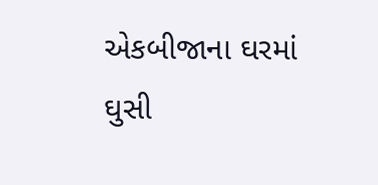એકબીજાના ઘરમાં ઘુસી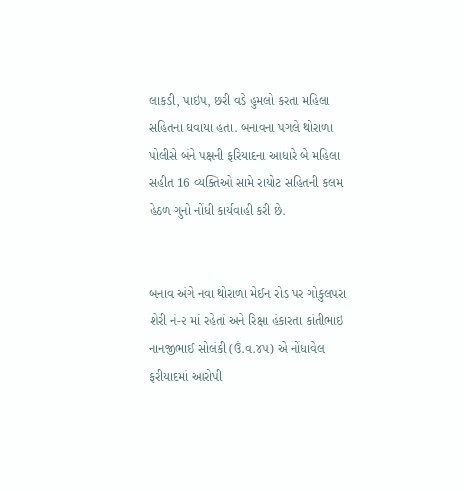લાકડી, પાઇપ, છરી વડે હુમલો કરતા મહિલા સહિતના ઘવાયા હતા. બનાવના પગલે થોરાળા પોલીસે બંને પક્ષની ફરિયાદના આધારે બે મહિલા સહીત 16 વ્યક્તિઓ સામે રાયોટ સહિતની કલમ હેઠળ ગુનો નોંધી કાર્યવાહી કરી છે.


બનાવ અંગે નવા થોરાળા મેઈન રોડ પર ગોકુલપરા શેરી નં-૨ માં રહેતાં અને રિક્ષા હંકારતા કાંતીભાઇ નાનજીભાઈ સોલંકી (ઉં.વ.૪૫) એ નોંધાવેલ ફરીયાદમાં આરોપી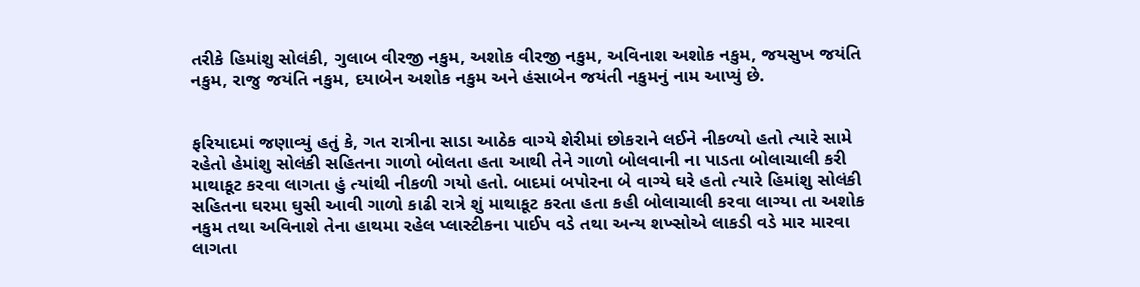તરીકે હિમાંશુ સોલંકી, ગુલાબ વીરજી નકુમ, અશોક વીરજી નકુમ, અવિનાશ અશોક નકુમ, જયસુખ જયંતિ નકુમ, રાજુ જયંતિ નકુમ, દયાબેન અશોક નકુમ અને હંસાબેન જયંતી નકુમનું નામ આપ્યું છે.


ફરિયાદમાં જણાવ્યું હતું કે, ગત રાત્રીના સાડા આઠેક વાગ્યે શેરીમાં છોકરાને લઈને નીકળ્યો હતો ત્યારે સામે રહેતો હેમાંશુ સોલંકી સહિતના ગાળો બોલતા હતા આથી તેને ગાળો બોલવાની ના પાડતા બોલાચાલી કરી માથાકૂટ કરવા લાગતા હું ત્યાંથી નીકળી ગયો હતો. બાદમાં બપોરના બે વાગ્યે ઘરે હતો ત્યારે હિમાંશુ સોલંકી સહિતના ઘરમા ઘુસી આવી ગાળો કાઢી રાત્રે શું માથાકૂટ કરતા હતા કહી બોલાચાલી કરવા લાગ્યા તા અશોક નકુમ તથા અવિનાશે તેના હાથમા રહેલ પ્લાસ્ટીકના પાઈપ વડે તથા અન્ય શખ્સોએ લાકડી વડે માર મારવા લાગતા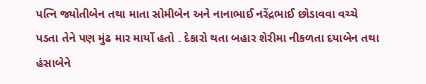પત્નિ જ્યોતીબેન તથા માતા સોમીબેન અને નાનાભાઈ નરેંદ્રભાઈ છોડાવવા વચ્ચે પડતા તેને પણ મુંઢ માર માર્યો હતો . દેકારો થતા બહાર શેરીમા નીકળતા દયાબેન તથા હંસાબેને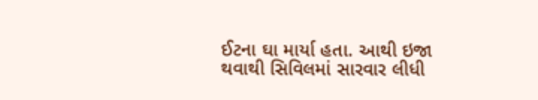ઈટના ઘા માર્યા હતા. આથી ઇજા થવાથી સિવિલમાં સારવાર લીધી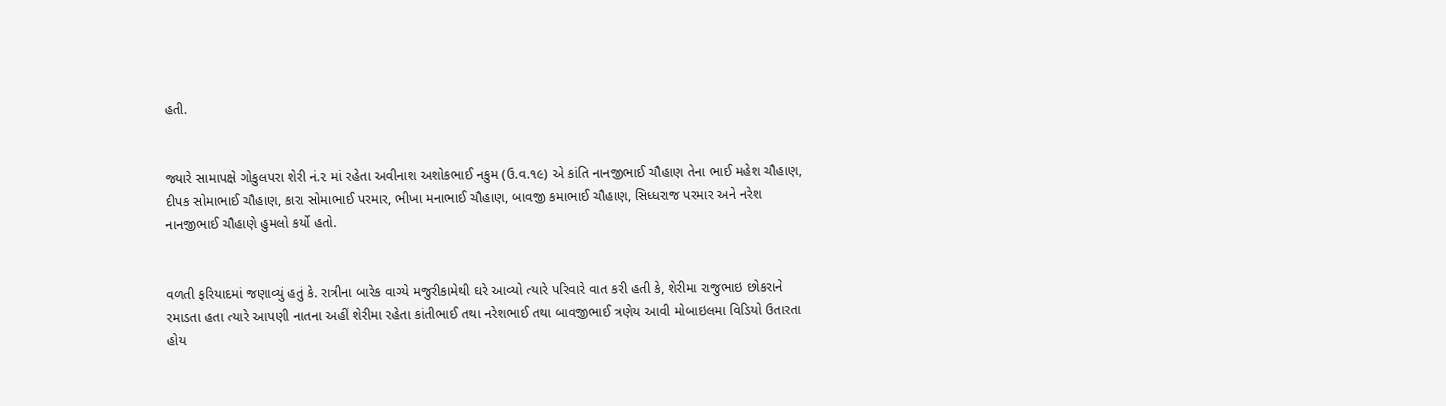હતી.


જ્યારે સામાપક્ષે ગોકુલપરા શેરી નં.૨ માં રહેતા અવીનાશ અશોકભાઈ નકુમ (ઉ.વ.૧૯) એ કાંતિ નાનજીભાઈ ચૌહાણ તેના ભાઈ મહેશ ચૌહાણ, દીપક સોમાભાઈ ચૌહાણ, કારા સોમાભાઈ પરમાર, ભીખા મનાભાઈ ચૌહાણ, બાવજી કમાભાઈ ચૌહાણ, સિધ્ધરાજ પરમાર અને નરેશ નાનજીભાઈ ચૌહાણે હુમલો કર્યો હતો.


વળતી ફરિયાદમાં જણાવ્યું હતું કે. રાત્રીના બારેક વાગ્યે મજુરીકામેથી ઘરે આવ્યો ત્યારે પરિવારે વાત કરી હતી કે, શેરીમા રાજુભાઇ છોકરાને રમાડતા હતા ત્યારે આપણી નાતના અહીં શેરીમા રહેતા કાંતીભાઈ તથા નરેશભાઈ તથા બાવજીભાઈ ત્રણેય આવી મોબાઇલમા વિડિયો ઉતારતા હોય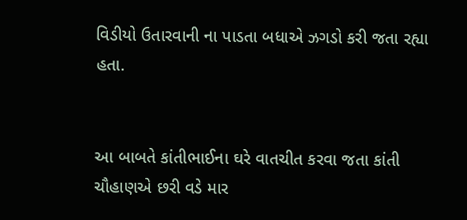વિડીયો ઉતારવાની ના પાડતા બધાએ ઝગડો કરી જતા રહ્યા હતા.


આ બાબતે કાંતીભાઈના ઘરે વાતચીત કરવા જતા કાંતી ચૌહાણએ છરી વડે માર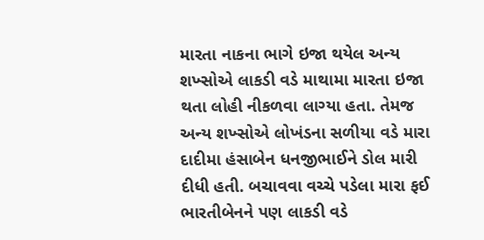મારતા નાકના ભાગે ઇજા થયેલ અન્ય શખ્સોએ લાકડી વડે માથામા મારતા ઇજા થતા લોહી નીકળવા લાગ્યા હતા. તેમજ અન્ય શખ્સોએ લોખંડના સળીયા વડે મારા દાદીમા હંસાબેન ધનજીભાઈને ડોલ મારી દીધી હતી. બચાવવા વચ્ચે પડેલા મારા ફઈ ભારતીબેનને પણ લાકડી વડે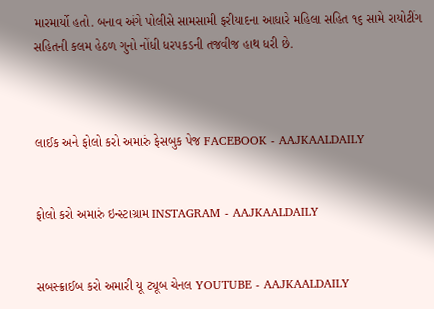મારમાર્યો હતો. બનાવ અંગે પોલીસે સામસામી ફરીયાદના આધારે મહિલા સહિત ૧૬ સામે રાયોટીંગ સહિતની કલમ હેઠળ ગુનો નોંધી ધરપકડની તજવીજ હાથ ધરી છે.



લાઈક અને ફોલો કરો અમારું ફેસબુક પેજ FACEBOOK - AAJKAALDAILY


ફોલો કરો અમારું ઇન્સ્ટાગ્રામ INSTAGRAM - AAJKAALDAILY


સબસ્ક્રાઈબ કરો અમારી યૂ ટ્યૂબ ચેનલ YOUTUBE - AAJKAALDAILY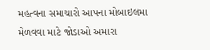મહત્વના સમાચારો આપના મોબાઇલમા મેળવવા માટે જોડાઓ અમારા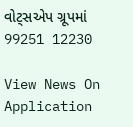વોટ્સએપ ગ્રૂપમાં  99251 12230

View News On Application